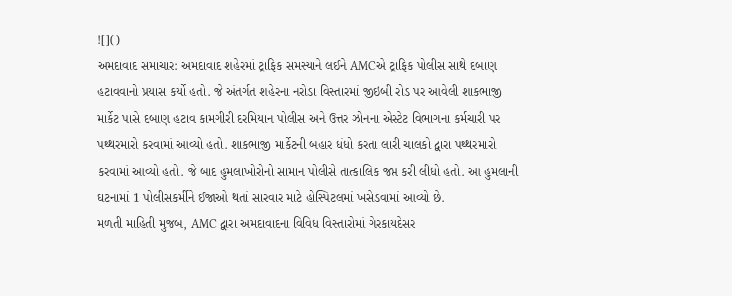![]()
અમદાવાદ સમાચાર: અમદાવાદ શહેરમાં ટ્રાફિક સમસ્યાને લઈને AMCએ ટ્રાફિક પોલીસ સાથે દબાણ હટાવવાનો પ્રયાસ કર્યો હતો. જે અંતર્ગત શહેરના નરોડા વિસ્તારમાં જીઇબી રોડ પર આવેલી શાકભાજી માર્કેટ પાસે દબાણ હટાવ કામગીરી દરમિયાન પોલીસ અને ઉત્તર ઝોનના એસ્ટેટ વિભાગના કર્મચારી પર પથ્થરમારો કરવામાં આવ્યો હતો. શાકભાજી માર્કેટની બહાર ધંધો કરતા લારી ચાલકો દ્વારા પથ્થરમારો કરવામાં આવ્યો હતો. જે બાદ હુમલાખોરોનો સામાન પોલીસે તાત્કાલિક જપ્ત કરી લીધો હતો. આ હુમલાની ઘટનામાં 1 પોલીસકર્મીને ઈજાઓ થતાં સારવાર માટે હોસ્પિટલમાં ખસેડવામાં આવ્યો છે.
મળતી માહિતી મુજબ, AMC દ્વારા અમદાવાદના વિવિધ વિસ્તારોમાં ગેરકાયદેસર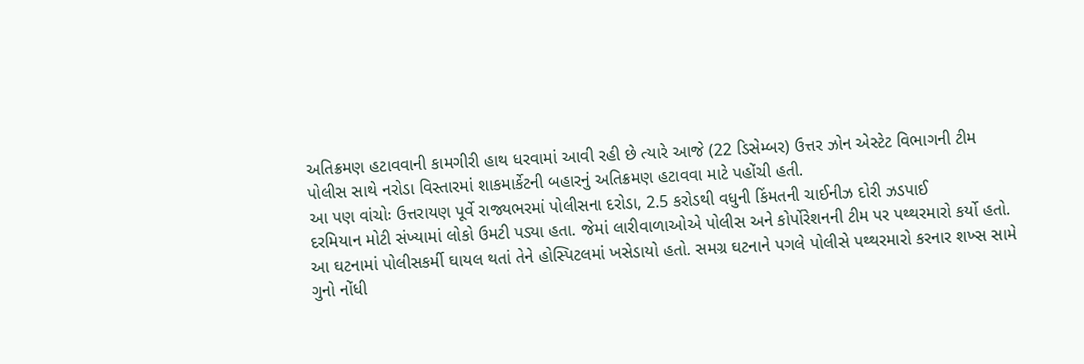અતિક્રમણ હટાવવાની કામગીરી હાથ ધરવામાં આવી રહી છે ત્યારે આજે (22 ડિસેમ્બર) ઉત્તર ઝોન એસ્ટેટ વિભાગની ટીમ પોલીસ સાથે નરોડા વિસ્તારમાં શાકમાર્કેટની બહારનું અતિક્રમણ હટાવવા માટે પહોંચી હતી.
આ પણ વાંચોઃ ઉત્તરાયણ પૂર્વે રાજ્યભરમાં પોલીસના દરોડા, 2.5 કરોડથી વધુની કિંમતની ચાઈનીઝ દોરી ઝડપાઈ
દરમિયાન મોટી સંખ્યામાં લોકો ઉમટી પડ્યા હતા. જેમાં લારીવાળાઓએ પોલીસ અને કોર્પોરેશનની ટીમ પર પથ્થરમારો કર્યો હતો. આ ઘટનામાં પોલીસકર્મી ઘાયલ થતાં તેને હોસ્પિટલમાં ખસેડાયો હતો. સમગ્ર ઘટનાને પગલે પોલીસે પથ્થરમારો કરનાર શખ્સ સામે ગુનો નોંધી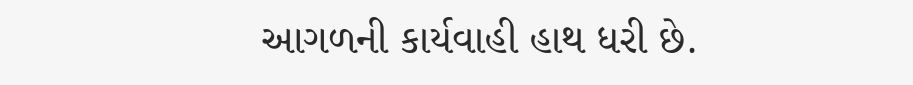આગળની કાર્યવાહી હાથ ધરી છે.